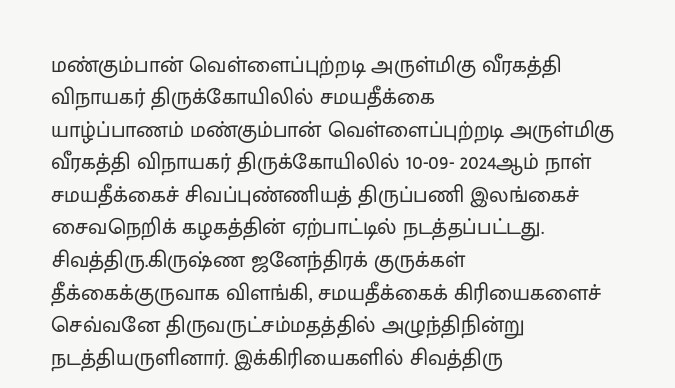மண்கும்பான் வெள்ளைப்புற்றடி அருள்மிகு வீரகத்தி விநாயகர் திருக்கோயிலில் சமயதீக்கை
யாழ்ப்பாணம் மண்கும்பான் வெள்ளைப்புற்றடி அருள்மிகு வீரகத்தி விநாயகர் திருக்கோயிலில் 10-09- 2024ஆம் நாள் சமயதீக்கைச் சிவப்புண்ணியத் திருப்பணி இலங்கைச் சைவநெறிக் கழகத்தின் ஏற்பாட்டில் நடத்தப்பட்டது. சிவத்திரு.கிருஷ்ண ஜனேந்திரக் குருக்கள் தீக்கைக்குருவாக விளங்கி, சமயதீக்கைக் கிரியைகளைச் செவ்வனே திருவருட்சம்மதத்தில் அழுந்திநின்று நடத்தியருளினார். இக்கிரியைகளில் சிவத்திரு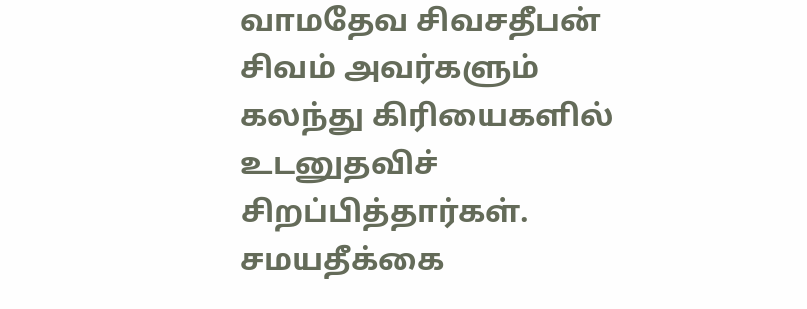வாமதேவ சிவசதீபன் சிவம் அவர்களும் கலந்து கிரியைகளில் உடனுதவிச் சிறப்பித்தார்கள். சமயதீக்கை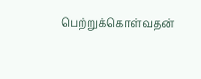பெற்றுக்கொள்வதன்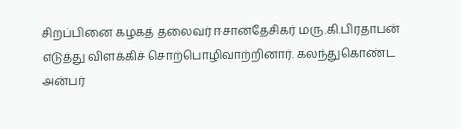சிறப்பினை கழகத் தலைவர் ஈசானதேசிகர் மரு.கி.பிரதாபன் எடுத்து விளக்கிச் சொற்பொழிவாற்றினார். கலந்துகொண்ட அன்பர்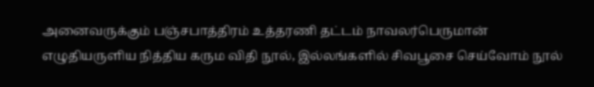அனைவருக்கும் பஞ்சபாத்திரம் உத்தரணி தட்டம் நாவலர்பெருமான் எழுதியருளிய நித்திய கரும விதி நூல், இல்லங்களில் சிவபூசை செய்வோம் நூல்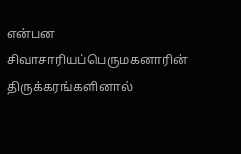என்பன சிவாசாரியப்பெருமகனாரின் திருக்கரங்களினால்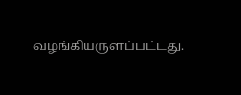வழங்கியருளப்பட்டது.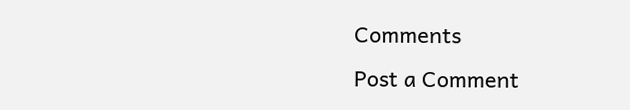Comments
Post a Comment